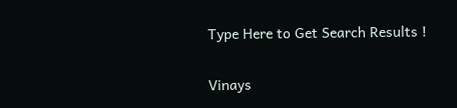Type Here to Get Search Results !

Vinays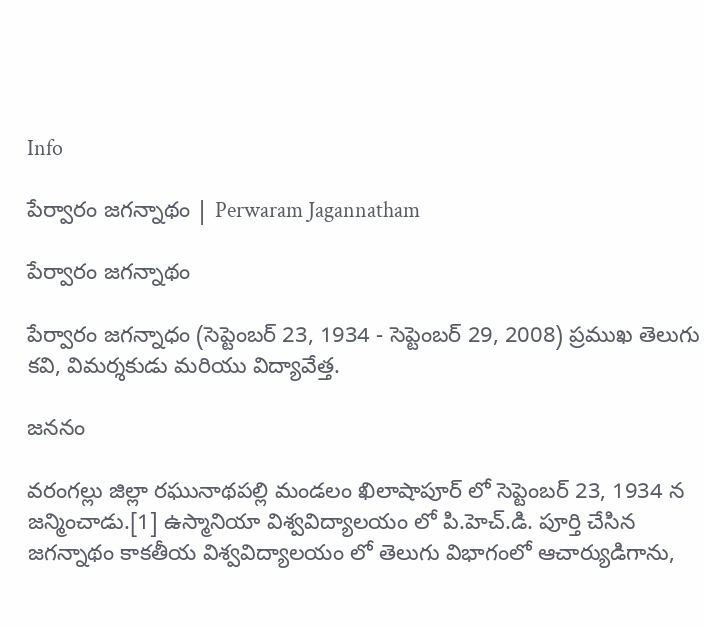Info

పేర్వారం జగన్నాథం | Perwaram Jagannatham

పేర్వారం జగన్నాథం

పేర్వారం జగన్నాధం (సెప్టెంబర్ 23, 1934 - సెప్టెంబర్ 29, 2008) ప్రముఖ తెలుగు కవి, విమర్శకుడు మరియు విద్యావేత్త.

జననం

వరంగల్లు జిల్లా రఘునాథపల్లి మండలం ఖిలాషాపూర్ లో సెప్టెంబర్ 23, 1934 న జన్మించాడు.[1] ఉస్మానియా విశ్వవిద్యాలయం లో పి.హెచ్.డి. పూర్తి చేసిన జగన్నాథం కాకతీయ విశ్వవిద్యాలయం లో తెలుగు విభాగంలో ఆచార్యుడిగాను,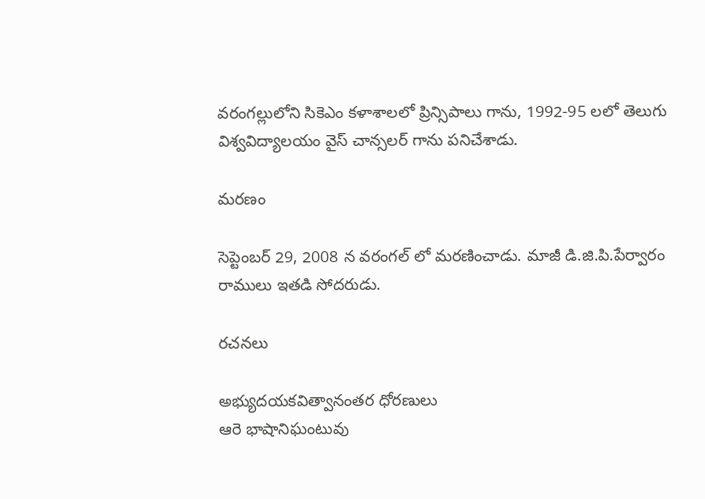వరంగల్లులోని సికెఎం కళాశాలలో ప్రిన్సిపాలు గాను, 1992-95 లలో తెలుగు విశ్వవిద్యాలయం వైస్ చాన్సలర్ గాను పనిచేశాడు.

మరణం

సెప్టెంబర్ 29, 2008 న వరంగల్ లో మరణించాడు. మాజీ డి.జి.పి.పేర్వారం రాములు ఇతడి సోదరుడు.

రచనలు

అభ్యుదయకవిత్వానంతర ధోరణులు
ఆరె భాషానిఘంటువు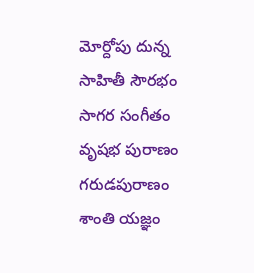మోర్దోపు దున్న
సాహితీ సౌరభం
సాగర సంగీతం
వృషభ పురాణం
గరుడపురాణం
శాంతి యజ్ఞం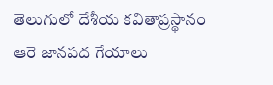తెలుగులో దేశీయ కవితాప్రస్థానం
ఆరె జానపద గేయాలు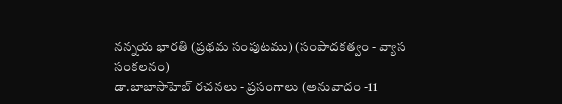నన్నయ భారతి (ప్రథమ సంపుటము) (సంపాదకత్వం - వ్యాస సంకలనం)
డా.బాబాసాహెబ్ రచనలు - ప్రసంగాలు (అనువాదం -11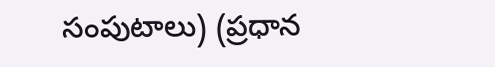సంపుటాలు) (ప్రధాన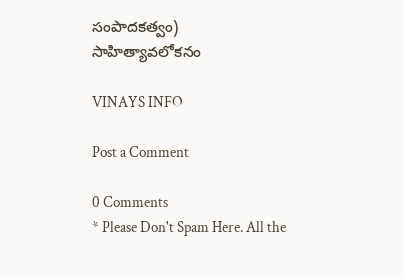సంపాదకత్వం)
సాహిత్యావలోకనం

VINAYS INFO

Post a Comment

0 Comments
* Please Don't Spam Here. All the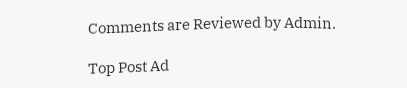Comments are Reviewed by Admin.

Top Post Ad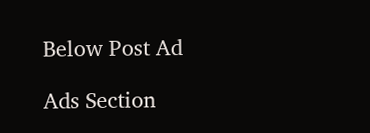Below Post Ad

Ads Section